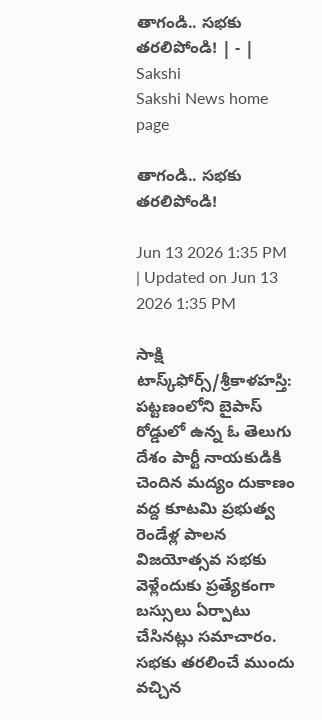తాగండి.. సభకు తరలిపోండి! | - | Sakshi
Sakshi News home page

తాగండి.. సభకు తరలిపోండి!

Jun 13 2026 1:35 PM | Updated on Jun 13 2026 1:35 PM

సాక్షి టాస్క్‌ఫోర్స్‌/శ్రీకాళహస్తి: పట్టణంలోని బైపాస్‌ రోడ్డులో ఉన్న ఓ తెలుగు దేశం పార్టీ నాయకుడికి చెందిన మద్యం దుకాణం వద్ద కూటమి ప్రభుత్వ రెండేళ్ల పాలన విజయోత్సవ సభకు వెళ్లేందుకు ప్రత్యేకంగా బస్సులు ఏర్పాటు చేసినట్లు సమాచారం. సభకు తరలించే ముందు వచ్చిన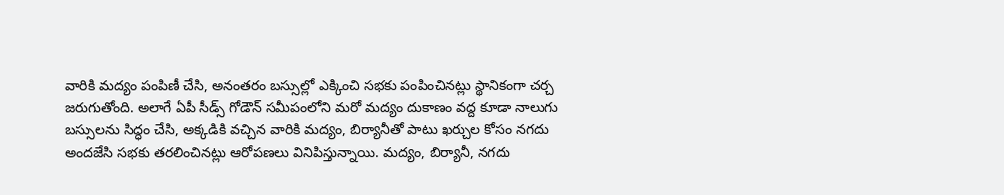వారికి మద్యం పంపిణీ చేసి, అనంతరం బస్సుల్లో ఎక్కించి సభకు పంపించినట్లు స్థానికంగా చర్చ జరుగుతోంది. అలాగే ఏపీ సీడ్స్‌ గోడౌన్‌ సమీపంలోని మరో మద్యం దుకాణం వద్ద కూడా నాలుగు బస్సులను సిద్ధం చేసి, అక్కడికి వచ్చిన వారికి మద్యం, బిర్యానీతో పాటు ఖర్చుల కోసం నగదు అందజేసి సభకు తరలించినట్లు ఆరోపణలు వినిపిస్తున్నాయి. మద్యం, బిర్యానీ, నగదు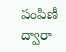పంపిణీ ద్వారా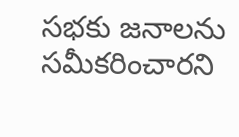సభకు జనాలను సమీకరించారని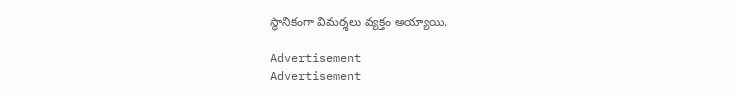స్థానికంగా విమర్శలు వ్యక్తం అయ్యాయి.

Advertisement
Advertisement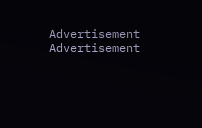Advertisement
Advertisement